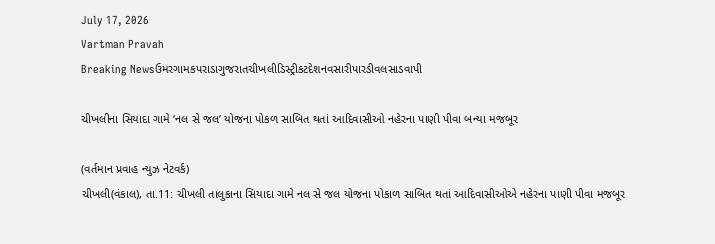July 17, 2026
Vartman Pravah
Breaking Newsઉમરગામકપરાડાગુજરાતચીખલીડિસ્ટ્રીકટદેશનવસારીપારડીવલસાડવાપી

ચીખલીના સિયાદા ગામે ‘નલ સે જલ’ યોજના પોકળ સાબિત થતાં આદિવાસીઓ નહેરના પાણી પીવા બન્‍યા મજબૂર

(વર્તમાન પ્રવાહ ન્‍યુઝ નેટવર્ક)
ચીખલી(વંકાલ), તા.11: ચીખલી તાલુકાના સિયાદા ગામે નલ સે જલ યોજના પોકાળ સાબિત થતાં આદિવાસીઓએ નહેરના પાણી પીવા મજબૂર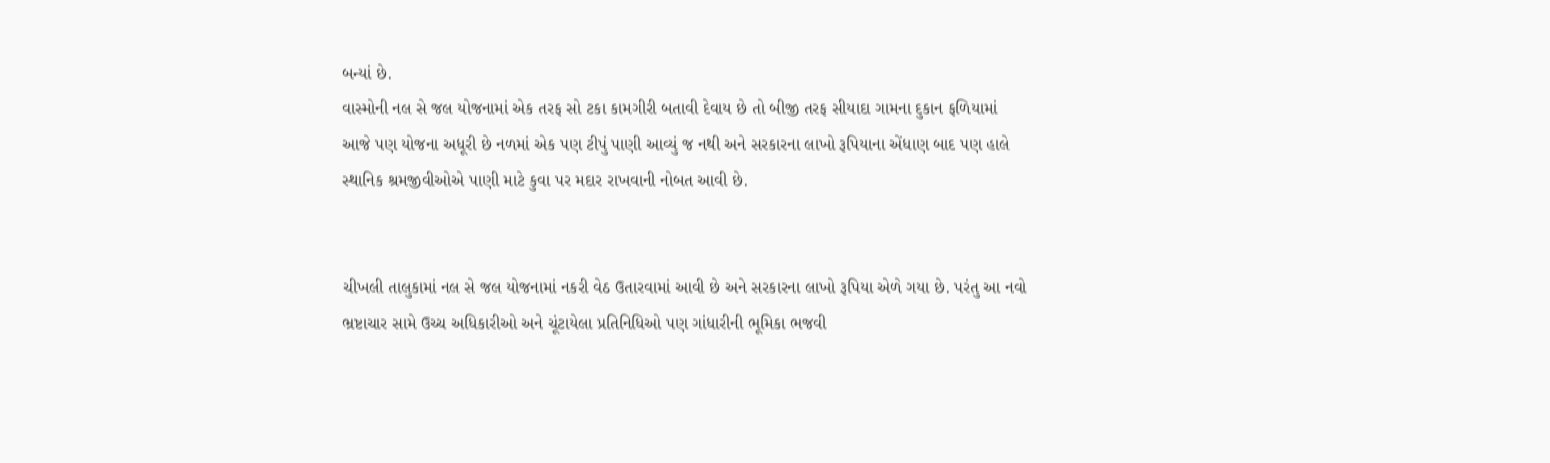બન્‍યાં છે.
વાસ્‍મોની નલ સે જલ યોજનામાં એક તરફ સો ટકા કામગીરી બતાવી દેવાય છે તો બીજી તરફ સીયાદા ગામના દુકાન ફળિયામાં આજે પણ યોજના અધૂરી છે નળમાં એક પણ ટીપું પાણી આવ્‍યું જ નથી અને સરકારના લાખો રૂપિયાના એંધાણ બાદ પણ હાલે સ્‍થાનિક શ્રમજીવીઓએ પાણી માટે કુવા પર મદાર રાખવાની નોબત આવી છે.


ચીખલી તાલુકામાં નલ સે જલ યોજનામાં નકરી વેઠ ઉતારવામાં આવી છે અને સરકારના લાખો રૂપિયા એળે ગયા છે. પરંતુ આ નવો ભ્રષ્ટાચાર સામે ઉચ્‍ચ અધિકારીઓ અને ચૂંટાયેલા પ્રતિનિધિઓ પણ ગાંધારીની ભૂમિકા ભજવી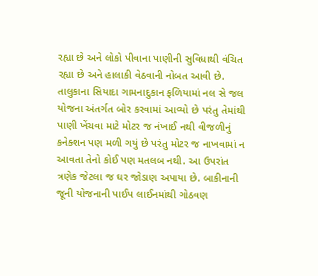રહ્યા છે અને લોકો પીવાના પાણીની સુવિધાથી વંચિત રહ્યા છે અને હાલાકી વેઠવાની નોબત આવી છે.
તાલુકાના સિયાદા ગામનાદુકાન ફળિયામાં નલ સે જલ યોજના અંતર્ગત બોર કરવામાં આવ્‍યો છે પરંતુ તેમાંથી પાણી ખેંચવા માટે મોટર જ નંખાઈ નથી વીજળીનું કનેક્‍શન પણ મળી ગયું છે પરંતુ મોટર જ નાખવામાં ન આવતા તેનો કોઈ પણ મતલબ નથી. આ ઉપરાંત ત્રણેક જેટલા જ ઘર જોડાણ અપાયા છે. બાકીનાની જૂની યોજનાની પાઈપ લાઈનમાંથી ગોઠવણ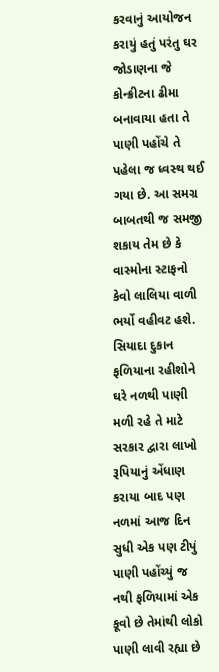કરવાનું આયોજન કરાયું હતું પરંતુ ઘર જોડાણના જે કોન્‍ક્રીટના ઢીમા બનાવાયા હતા તે પાણી પહોંચે તે પહેલા જ ધ્‍વસ્‍થ થઈ ગયા છે. આ સમગ્ર બાબતથી જ સમજી શકાય તેમ છે કે વાસ્‍મોના સ્‍ટાફનો કેવો લાલિયા વાળી ભર્યો વહીવટ હશે.
સિયાદા દુકાન ફળિયાના રહીશોને ઘરે નળથી પાણી મળી રહે તે માટે સરકાર દ્વારા લાખો રૂપિયાનું એંધાણ કરાયા બાદ પણ નળમાં આજ દિન સુધી એક પણ ટીપું પાણી પહોંચ્‍યું જ નથી ફળિયામાં એક કૂવો છે તેમાંથી લોકો પાણી લાવી રહ્યા છે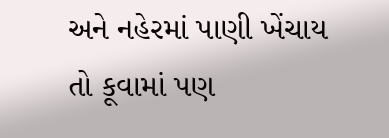અને નહેરમાં પાણી ખેંચાય તો કૂવામાં પણ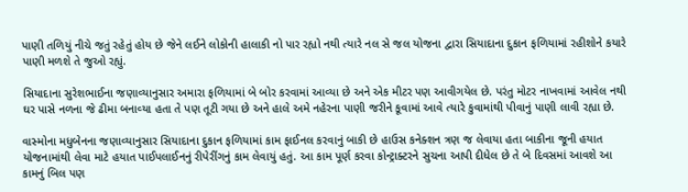પાણી તળિયું નીચે જતું રહેતું હોય છે જેને લઈને લોકોની હાલાકી નો પાર રહ્યો નથી ત્‍યારે નલ સે જલ યોજના દ્વારા સિયાદાના દુકાન ફળિયામાં રહીશોને કયારે પાણી મળશે તે જુઓ રહ્યું.

સિયાદાના સુરેશભાઈના જણાવ્‍યાનુસાર અમારા ફળિયામાં બે બોર કરવામાં આવ્‍યા છે અને એક મીટર પણ આવીગયેલ છે. પરંતુ મોટર નાખવામાં આવેલ નથી ઘર પાસે નળના જે ઢીમા બનાવ્‍યા હતા તે પણ તૂટી ગયા છે અને હાલે અમે નહેરના પાણી જરીને કૂવામાં આવે ત્‍યારે કુવામાંથી પીવાનું પાણી લાવી રહ્યા છે.

વાસ્‍મોના મધુબેનના જણાવ્‍યાનુસાર સિયાદાના દુકાન ફળિયામાં કામ ફાઈનલ કરવાનું બાકી છે હાઉસ કનેક્‍શન ત્રણ જ લેવાયા હતા બાકીના જૂની હયાત યોજનામાંથી લેવા માટે હયાત પાઈપલાઈનનું રીપેરીંગનું કામ લેવાયું હતું. આ કામ પૂર્ણ કરવા કોન્‍ટ્રાક્‍ટરને સુચના આપી દીધેલ છે તે બે દિવસમાં આવશે આ કામનું બિલ પણ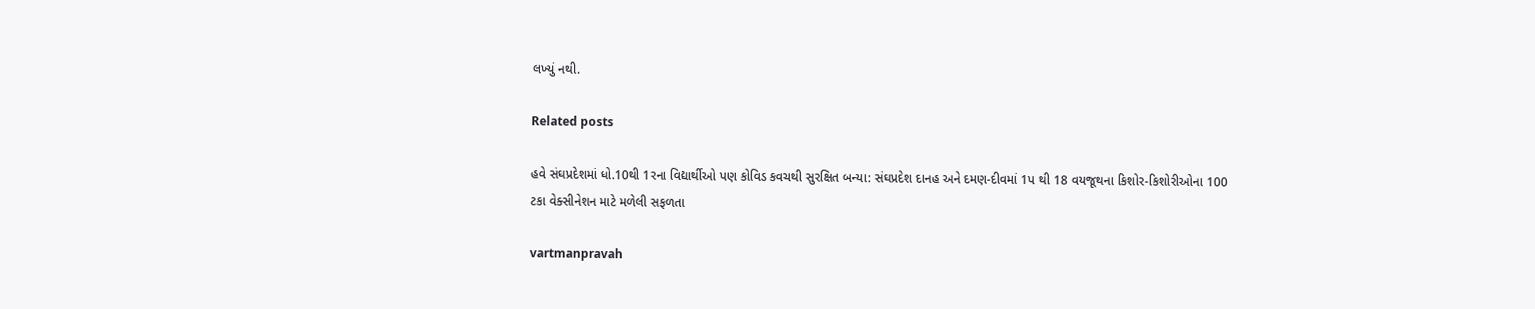લખ્‍યું નથી.

Related posts

હવે સંઘપ્રદેશમાં ધો.10થી 1રના વિદ્યાર્થીઓ પણ કોવિડ કવચથી સુરક્ષિત બન્‍યા: સંઘપ્રદેશ દાનહ અને દમણ-દીવમાં 1પ થી 18 વયજૂથના કિશોર-કિશોરીઓના 100 ટકા વેક્‍સીનેશન માટે મળેલી સફળતા

vartmanpravah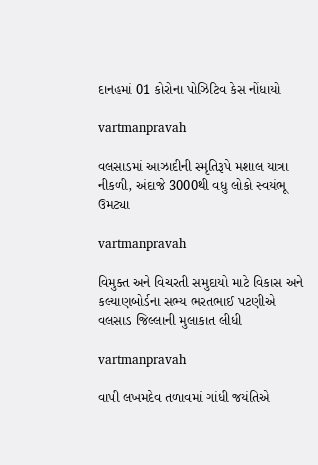દાનહમાં 01 કોરોના પોઝિટિવ કેસ નોંધાયો

vartmanpravah

વલસાડમાં આઝાદીની સ્મૃતિરૂપે મશાલ યાત્રા નીકળી, અંદાજે 3000થી વધુ લોકો સ્વયંભૂ ઉમટ્યા

vartmanpravah

વિમુક્‍ત અને વિચરતી સમુદાયો માટે વિકાસ અને કલ્‍યાણબોર્ડના સભ્‍ય ભરતભાઈ પટણીએ વલસાડ જિલ્લાની મુલાકાત લીધી

vartmanpravah

વાપી લખમદેવ તળાવમાં ગાંધી જયંતિએ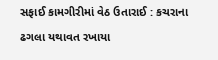સફાઈ કામગીરીમાં વેઠ ઉતારાઈ : કચરાના ઢગલા યથાવત રખાયા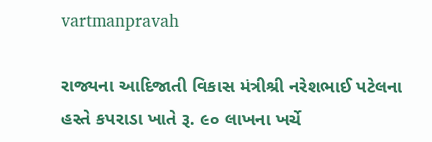vartmanpravah

રાજ્યના આદિજાતી વિકાસ મંત્રીશ્રી નરેશભાઈ પટેલના હસ્તે કપરાડા ખાતે રૂ. ૯૦ લાખના ખર્ચે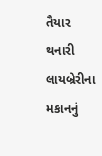તૈયાર થનારી લાયબ્રેરીના મકાનનું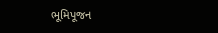ભૂમિપૂજન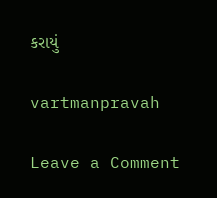કરાયું

vartmanpravah

Leave a Comment